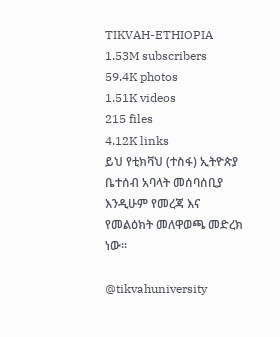TIKVAH-ETHIOPIA
1.53M subscribers
59.4K photos
1.51K videos
215 files
4.12K links
ይህ የቲክቫህ (ተስፋ) ኢትዮጵያ ቤተሰብ አባላት መሰባሰቢያ እንዲሁም የመረጃ እና የመልዕክት መለዋወጫ መድረክ ነው።

@tikvahuniversity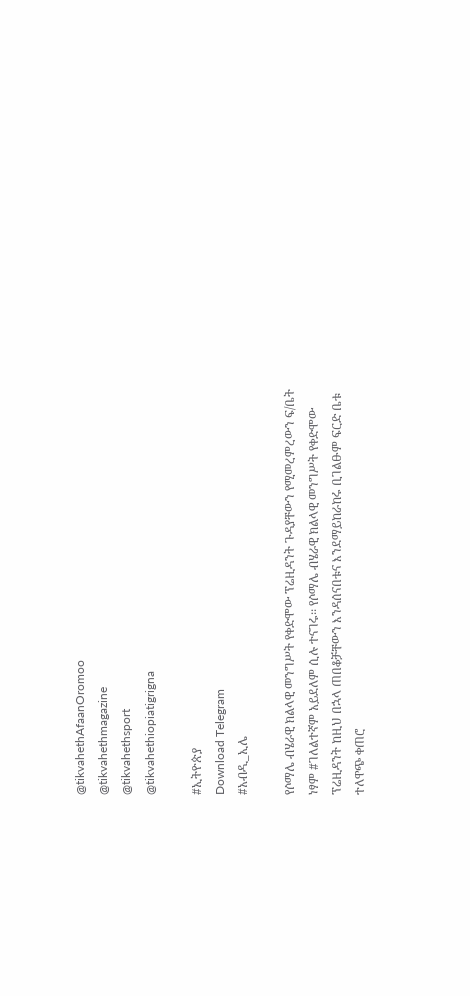@tikvahethAfaanOromoo
@tikvahethmagazine
@tikvahethsport
@tikvahethiopiatigrigna

#ኢትዮጵያ
Download Telegram
#አብዲ_ኢሌ

የሶማሌ ብሄራዊ ክልላዊ መንግሥት የቀድሞው ፕሬዚዳንት ጉዳያቸውን የሚመረምረውን ፍ/ቤት ነፃም #ገለልተኛም አይደለም ሲሉ ተናገሩ፡፡ የሶማሌ ብሄራዊ ክልላዊ መንግሥት የቀድሞው ፕሬዚዳንት ከዚህ በኋላ ጠበቆቻቸውን እንዳሰናበቱና እንደማይከራከሩ ቢገልፁም ፍርድ ቤቱ ተለዋጭ ቀጠሮ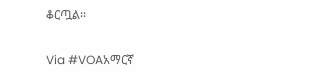ቆርጧል፡፡

Via #VOAአማርኛ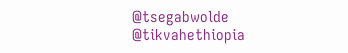@tsegabwolde @tikvahethiopia